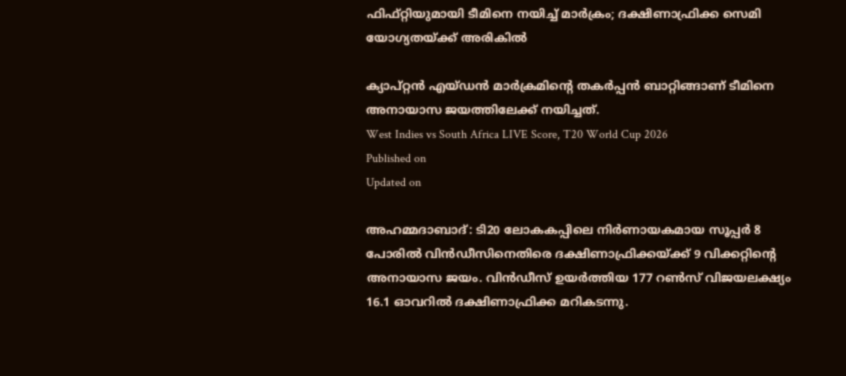ഫിഫ്റ്റിയുമായി ടീമിനെ നയിച്ച് മാർക്രം; ദക്ഷിണാഫ്രിക്ക സെമി യോഗ്യതയ്ക്ക് അരികിൽ

ക്യാപ്റ്റൻ എയ്ഡൻ മാർക്രമിൻ്റെ തകർപ്പൻ ബാറ്റിങ്ങാണ് ടീമിനെ അനായാസ ജയത്തിലേക്ക് നയിച്ചത്.
West Indies vs South Africa LIVE Score, T20 World Cup 2026
Published on
Updated on

അഹമ്മദാബാദ്: ടി20 ലോകകപ്പിലെ നിർണായകമായ സൂപ്പർ 8 പോരിൽ വിൻഡീസിനെതിരെ ദക്ഷിണാഫ്രിക്കയ്ക്ക് 9 വിക്കറ്റിൻ്റെ അനായാസ ജയം. വിൻഡീസ് ഉയർത്തിയ 177 റൺസ് വിജയലക്ഷ്യം 16.1 ഓവറിൽ ദക്ഷിണാഫ്രിക്ക മറികടന്നു.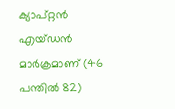ക്യാപ്റ്റൻ എയ്ഡൻ മാർക്രമാണ് (46 പന്തിൽ 82)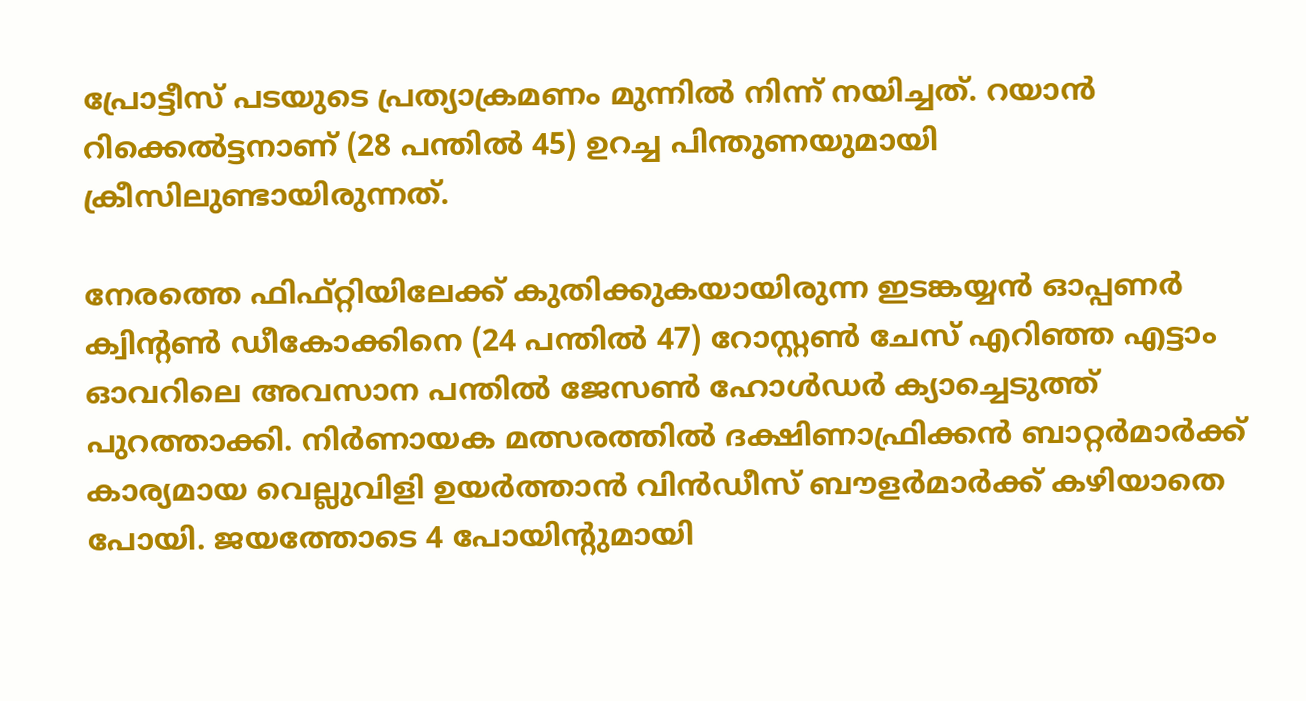പ്രോട്ടീസ് പടയുടെ പ്രത്യാക്രമണം മുന്നിൽ നിന്ന് നയിച്ചത്. റയാൻ റിക്കെൽട്ടനാണ് (28 പന്തിൽ 45) ഉറച്ച പിന്തുണയുമായി ക്രീസിലുണ്ടായിരുന്നത്.

നേരത്തെ ഫിഫ്റ്റിയിലേക്ക് കുതിക്കുകയായിരുന്ന ഇടങ്കയ്യൻ ഓപ്പണർ ക്വിൻ്റൺ ഡീകോക്കിനെ (24 പന്തിൽ 47) റോസ്റ്റൺ ചേസ് എറിഞ്ഞ എട്ടാം ഓവറിലെ അവസാന പന്തിൽ ജേസൺ ഹോൾഡർ ക്യാച്ചെടുത്ത് പുറത്താക്കി. നിർണായക മത്സരത്തിൽ ദക്ഷിണാഫ്രിക്കൻ ബാറ്റർമാർക്ക് കാര്യമായ വെല്ലുവിളി ഉയർത്താൻ വിൻഡീസ് ബൗളർമാർക്ക് കഴിയാതെ പോയി. ജയത്തോടെ 4 പോയിൻ്റുമായി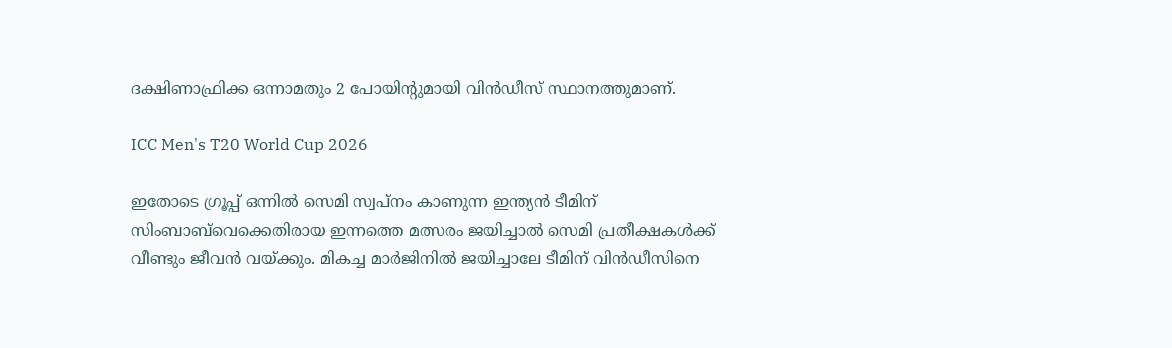ദക്ഷിണാഫ്രിക്ക ഒന്നാമതും 2 പോയിൻ്റുമായി വിൻഡീസ് സ്ഥാനത്തുമാണ്.

ICC Men's T20 World Cup 2026

ഇതോടെ ഗ്രൂപ്പ് ഒന്നിൽ സെമി സ്വപ്നം കാണുന്ന ഇന്ത്യൻ ടീമിന് സിംബാബ്‌വെക്കെതിരായ ഇന്നത്തെ മത്സരം ജയിച്ചാൽ സെമി പ്രതീക്ഷകൾക്ക് വീണ്ടും ജീവൻ വയ്ക്കും. മികച്ച മാർജിനിൽ ജയിച്ചാലേ ടീമിന് വിൻഡീസിനെ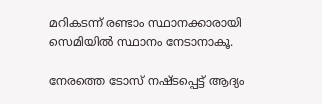മറികടന്ന് രണ്ടാം സ്ഥാനക്കാരായി സെമിയിൽ സ്ഥാനം നേടാനാകൂ.

നേരത്തെ ടോസ് നഷ്ടപ്പെട്ട് ആദ്യം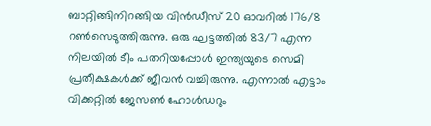ബാറ്റിങ്ങിനിറങ്ങിയ വിൻഡീസ് 20 ഓവറിൽ 176/8 റൺസെടുത്തിരുന്നു. ഒരു ഘട്ടത്തിൽ 83/7 എന്ന നിലയിൽ ടീം പതറിയപ്പോൾ ഇന്ത്യയുടെ സെമി പ്രതീക്ഷകൾക്ക് ജീവൻ വച്ചിരുന്നു. എന്നാൽ എട്ടാം വിക്കറ്റിൽ ജേസൺ ഹോൾഡറും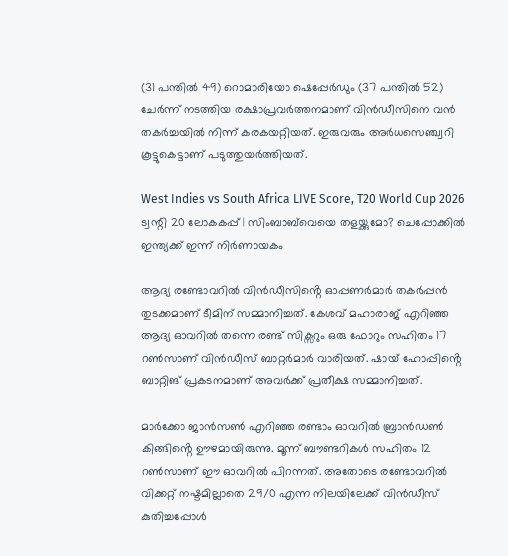(31 പന്തിൽ 49) റൊമാരിയോ ഷെപ്പേർഡും (37 പന്തിൽ 52) ചേർന്ന് നടത്തിയ രക്ഷാപ്രവർത്തനമാണ് വിൻഡീസിനെ വൻ തകർച്ചയിൽ നിന്ന് കരകയറ്റിയത്. ഇരുവരും അർധസെഞ്ച്വറി കൂട്ടുകെട്ടാണ് പടുത്തുയർത്തിയത്.

West Indies vs South Africa LIVE Score, T20 World Cup 2026
ട്വന്റി 20 ലോകകപ്പ് | സിംബാബ്‌വെയെ തളയ്ക്കുമോ? ചെപ്പോക്കില്‍ ഇന്ത്യക്ക് ഇന്ന് നിര്‍ണായകം

ആദ്യ രണ്ടോവറിൽ വിൻഡീസിൻ്റെ ഓപ്പണർമാർ തകർപ്പൻ തുടക്കമാണ് ടീമിന് സമ്മാനിച്ചത്. കേശവ് മഹാരാജ് എറിഞ്ഞ ആദ്യ ഓവറിൽ തന്നെ രണ്ട് സിക്സറും ഒരു ഫോറും സഹിതം 17 റൺസാണ് വിൻഡീസ് ബാറ്റർമാർ വാരിയത്. ഷായ് ഹോപ്പിൻ്റെ ബാറ്റിങ് പ്രകടനമാണ് അവർക്ക് പ്രതീക്ഷ സമ്മാനിച്ചത്.

മാർക്കോ ജാൻസൺ എറിഞ്ഞ രണ്ടാം ഓവറിൽ ബ്രാൻഡൺ കിങ്ങിൻ്റെ ഊഴമായിരുന്നു. മൂന്ന് ബൗണ്ടറികൾ സഹിതം 12 റൺസാണ് ഈ ഓവറിൽ പിറന്നത്. അതോടെ രണ്ടോവറിൽ വിക്കറ്റ് നഷ്ടമില്ലാതെ 29/0 എന്ന നിലയിലേക്ക് വിൻഡീസ് കുതിച്ചപ്പോൾ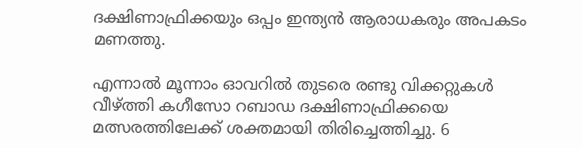ദക്ഷിണാഫ്രിക്കയും ഒപ്പം ഇന്ത്യൻ ആരാധകരും അപകടം മണത്തു.

എന്നാൽ മൂന്നാം ഓവറിൽ തുടരെ രണ്ടു വിക്കറ്റുകൾ വീഴ്ത്തി കഗീസോ റബാഡ ദക്ഷിണാഫ്രിക്കയെ മത്സരത്തിലേക്ക് ശക്തമായി തിരിച്ചെത്തിച്ചു. 6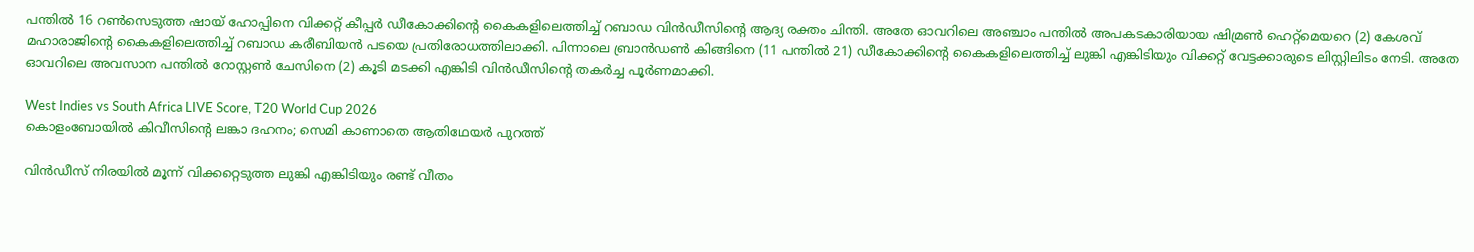പന്തിൽ 16 റൺസെടുത്ത ഷായ് ഹോപ്പിനെ വിക്കറ്റ് കീപ്പർ ഡീകോക്കിൻ്റെ കൈകളിലെത്തിച്ച് റബാഡ വിൻഡീസിൻ്റെ ആദ്യ രക്തം ചിന്തി. അതേ ഓവറിലെ അഞ്ചാം പന്തിൽ അപകടകാരിയായ ഷിമ്രൺ ഹെറ്റ്‌മെയറെ (2) കേശവ് മഹാരാജിൻ്റെ കൈകളിലെത്തിച്ച് റബാഡ കരീബിയൻ പടയെ പ്രതിരോധത്തിലാക്കി. പിന്നാലെ ബ്രാൻഡൺ കിങ്ങിനെ (11 പന്തിൽ 21) ഡീകോക്കിൻ്റെ കൈകളിലെത്തിച്ച് ലുങ്കി എങ്കിടിയും വിക്കറ്റ് വേട്ടക്കാരുടെ ലിസ്റ്റിലിടം നേടി. അതേ ഓവറിലെ അവസാന പന്തിൽ റോസ്റ്റൺ ചേസിനെ (2) കൂടി മടക്കി എങ്കിടി വിൻഡീസിൻ്റെ തകർച്ച പൂർണമാക്കി.

West Indies vs South Africa LIVE Score, T20 World Cup 2026
കൊളംബോയില്‍ കിവീസിന്റെ ലങ്കാ ദഹനം; സെമി കാണാതെ ആതിഥേയര്‍ പുറത്ത്

വിൻഡീസ് നിരയിൽ മൂന്ന് വിക്കറ്റെടുത്ത ലുങ്കി എങ്കിടിയും രണ്ട് വീതം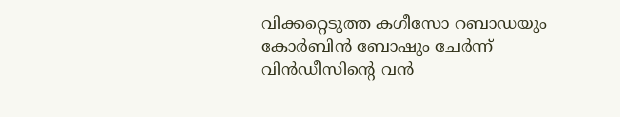വിക്കറ്റെടുത്ത കഗീസോ റബാഡയും കോർബിൻ ബോഷും ചേർന്ന് വിൻഡീസിൻ്റെ വൻ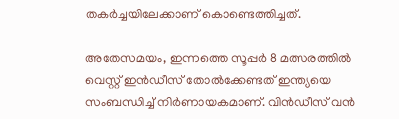തകർച്ചയിലേക്കാണ് കൊണ്ടെത്തിച്ചത്.

അതേസമയം, ഇന്നത്തെ സൂപ്പർ 8 മത്സരത്തിൽ വെസ്റ്റ് ഇൻഡീസ് തോൽക്കേണ്ടത് ഇന്ത്യയെ സംബന്ധിച്ച് നിർണായകമാണ്. വിൻഡീസ് വൻ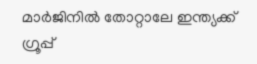മാർജിനിൽ തോറ്റാലേ ഇന്ത്യക്ക് ഗ്രൂപ്പ്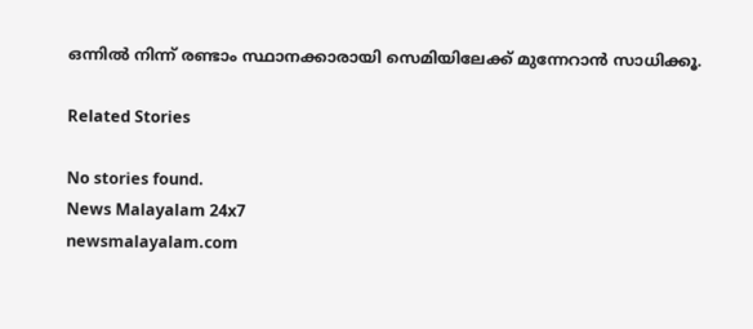ഒന്നിൽ നിന്ന് രണ്ടാം സ്ഥാനക്കാരായി സെമിയിലേക്ക് മുന്നേറാൻ സാധിക്കൂ.

Related Stories

No stories found.
News Malayalam 24x7
newsmalayalam.com